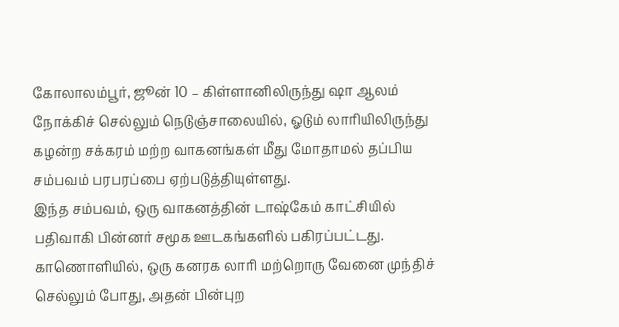கோலாலம்பூர், ஜூன் 10 – கிள்ளானிலிருந்து ஷா ஆலம் நோக்கிச் செல்லும் நெடுஞ்சாலையில், ஓடும் லாரியிலிருந்து கழன்ற சக்கரம் மற்ற வாகனங்கள் மீது மோதாமல் தப்பிய சம்பவம் பரபரப்பை ஏற்படுத்தியுள்ளது.
இந்த சம்பவம், ஒரு வாகனத்தின் டாஷ்கேம் காட்சியில் பதிவாகி பின்னர் சமூக ஊடகங்களில் பகிரப்பட்டது.
காணொளியில், ஒரு கனரக லாரி மற்றொரு வேனை முந்திச் செல்லும் போது, அதன் பின்புற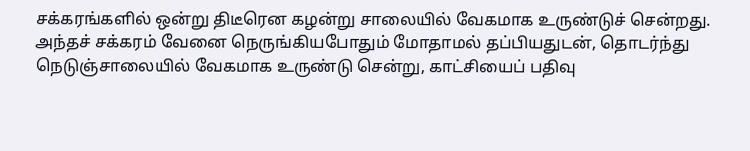சக்கரங்களில் ஒன்று திடீரென கழன்று சாலையில் வேகமாக உருண்டுச் சென்றது.
அந்தச் சக்கரம் வேனை நெருங்கியபோதும் மோதாமல் தப்பியதுடன், தொடர்ந்து நெடுஞ்சாலையில் வேகமாக உருண்டு சென்று, காட்சியைப் பதிவு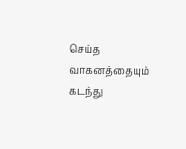செய்த வாகனத்தையும் கடந்து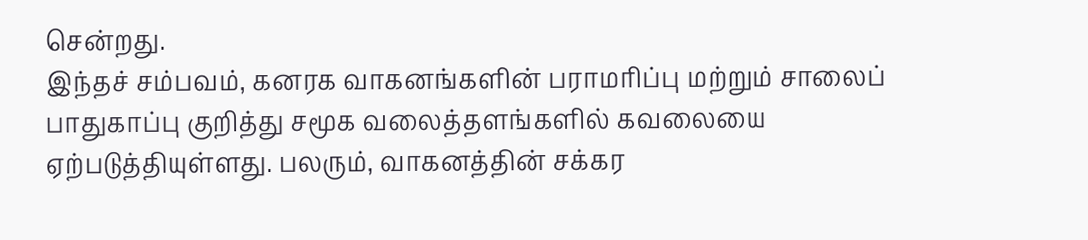சென்றது.
இந்தச் சம்பவம், கனரக வாகனங்களின் பராமரிப்பு மற்றும் சாலைப் பாதுகாப்பு குறித்து சமூக வலைத்தளங்களில் கவலையை ஏற்படுத்தியுள்ளது. பலரும், வாகனத்தின் சக்கர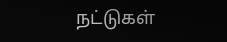நட்டுகள்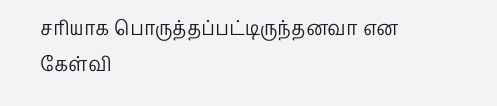சரியாக பொருத்தப்பட்டிருந்தனவா என கேள்வி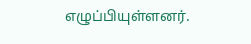எழுப்பியுள்ளனர்.